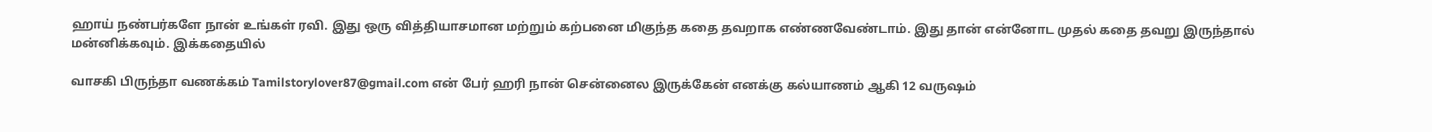ஹாய் நண்பர்களே நான் உங்கள் ரவி. இது ஒரு வித்தியாசமான மற்றும் கற்பனை மிகுந்த கதை தவறாக எண்ணவேண்டாம். இது தான் என்னோட முதல் கதை தவறு இருந்தால் மன்னிக்கவும். இக்கதையில்

வாசகி பிருந்தா வணக்கம் Tamilstorylover87@gmail.com என் பேர் ஹரி நான் சென்னைல இருக்கேன் எனக்கு கல்யாணம் ஆகி 12 வருஷம்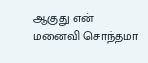ஆகுது என் மனைவி சொந்தமா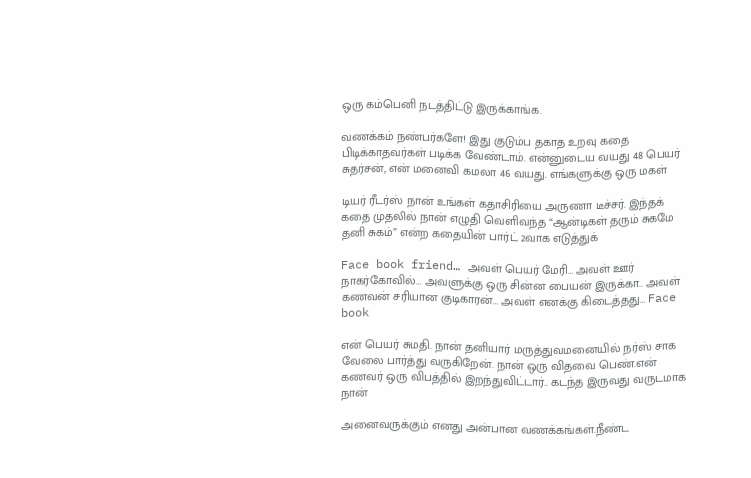ஒரு கம்பெனி நடத்திட்டு இருக்காங்க.

வணக்கம் நண்பர்களே! இது குடும்ப தகாத உறவு கதை பிடிக்காதவர்கள் படிக்க வேண்டாம். என்னுடைய வயது 48 பெயர் சுதர்சன், என் மனைவி கமலா 46 வயது. எங்களுக்கு ஒரு மகள்

டியர் ரீடர்ஸ் நான் உங்கள் கதாசிரியை அருணா டீச்சர். இந்தக் கதை முதலில் நான் எழுதி வெளிவந்த “ஆன்டிகள் தரும் சுகமே தனி சுகம்” என்ற கதையின் பார்ட் 2வாக எடுத்துக்

Face book friend… அவள் பெயர் மேரி… அவள் ஊர் நாகர்கோவில்… அவளுக்கு ஒரு சின்ன பையன் இருக்கா.. அவள் கணவன் சரியான குடிகாரன்… அவள் எனக்கு கிடைத்தது… Face book

என் பெயர் சுமதி. நான் தனியார் மருத்துவமனையில் நர்ஸ் சாக வேலை பார்த்து வருகிறேன். நான் ஒரு விதவை பெண்.என் கணவர் ஒரு விபத்தில் இறந்துவிட்டார்.. கடந்த இருவது வருடமாக நான்

அனைவருக்கும் எனது அன்பான வணக்கங்கள்.நீண்ட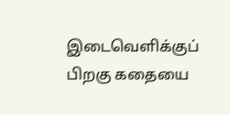இடைவெளிக்குப் பிறகு கதையை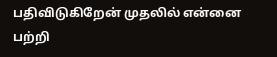பதிவிடுகிறேன் முதலில் என்னை பற்றி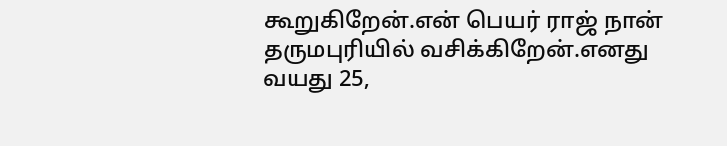கூறுகிறேன்.என் பெயர் ராஜ் நான் தருமபுரியில் வசிக்கிறேன்.எனது வயது 25,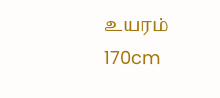உயரம் 170cm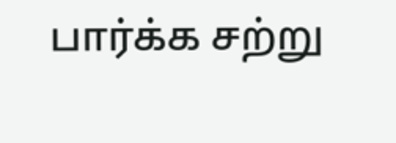பார்க்க சற்று